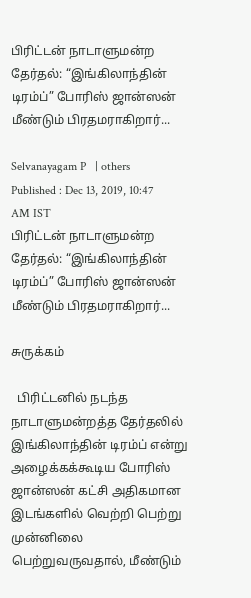பிரிட்டன் நாடாளுமன்ற தேர்தல்: “இங்கிலாந்தின் டிரம்ப்” போரிஸ் ஜான்ஸன் மீண்டும் பிரதமராகிறார்...

Selvanayagam P   | others
Published : Dec 13, 2019, 10:47 AM IST
பிரிட்டன் நாடாளுமன்ற தேர்தல்: “இங்கிலாந்தின் டிரம்ப்” போரிஸ் ஜான்ஸன் மீண்டும் பிரதமராகிறார்...

சுருக்கம்

  பிரிட்டனில் நடந்த நாடாளுமன்றத்த தேர்தலில் இங்கிலாந்தின் டிரம்ப் என்று அழைக்கக்கூடிய போரிஸ் ஜான்ஸன் கட்சி அதிகமான இடங்களில் வெற்றி பெற்று முன்னிலை பெற்றுவருவதால், மீண்டும்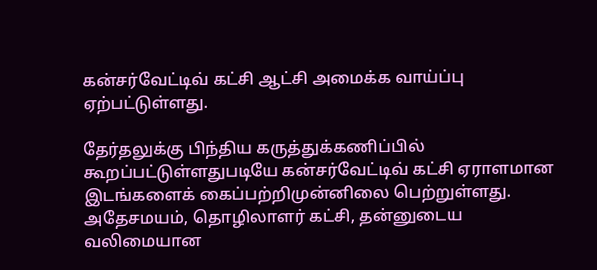கன்சர்வேட்டிவ் கட்சி ஆட்சி அமைக்க வாய்ப்பு ஏற்பட்டுள்ளது.

தேர்தலுக்கு பிந்திய கருத்துக்கணிப்பில் கூறப்பட்டுள்ளதுபடியே கன்சர்வேட்டிவ் கட்சி ஏராளமான இடங்களைக் கைப்பற்றிமுன்னிலை பெற்றுள்ளது. அதேசமயம், தொழிலாளர் கட்சி, தன்னுடைய வலிமையான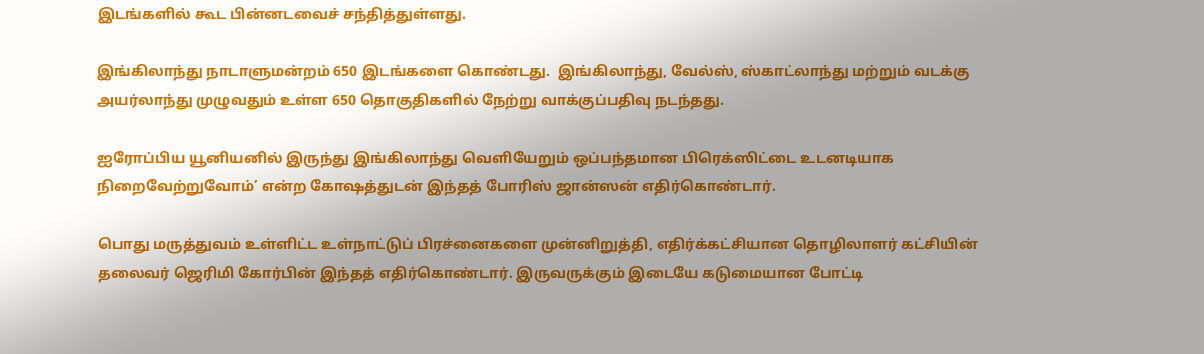இடங்களில் கூட பின்னடவைச் சந்தித்துள்ளது.

இங்கிலாந்து நாடாளுமன்றம் 650 இடங்களை கொண்டது.  இங்கிலாந்து, வேல்ஸ், ஸ்காட்லாந்து மற்றும் வடக்கு அயர்லாந்து முழுவதும் உள்ள 650 தொகுதிகளில் நேற்று வாக்குப்பதிவு நடந்தது.

ஐரோப்பிய யூனியனில் இருந்து இங்கிலாந்து வெளியேறும் ஒப்பந்தமான பிரெக்ஸிட்டை உடனடியாக நிறைவேற்றுவோம்’ என்ற கோஷத்துடன் இந்தத் போரிஸ் ஜான்ஸன் எதிர்கொண்டார்.

பொது மருத்துவம் உள்ளிட்ட உள்நாட்டுப் பிரச்னைகளை முன்னிறுத்தி, எதிர்க்கட்சியான தொழிலாளர் கட்சியின் தலைவர் ஜெரிமி கோர்பின் இந்தத் எதிர்கொண்டார். இருவருக்கும் இடையே கடுமையான போட்டி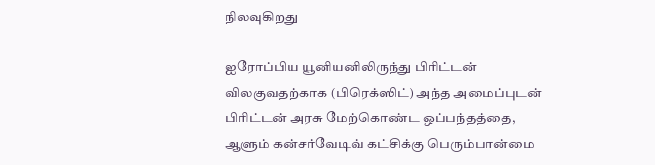நிலவுகிறது

ஐரோப்பிய யூனியனிலிருந்து பிரிட்டன் விலகுவதற்காக (பிரெக்ஸிட்) அந்த அமைப்புடன் பிரிட்டன் அரசு மேற்கொண்ட ஒப்பந்தத்தை, ஆளும் கன்சர்வேடிவ் கட்சிக்கு பெரும்பான்மை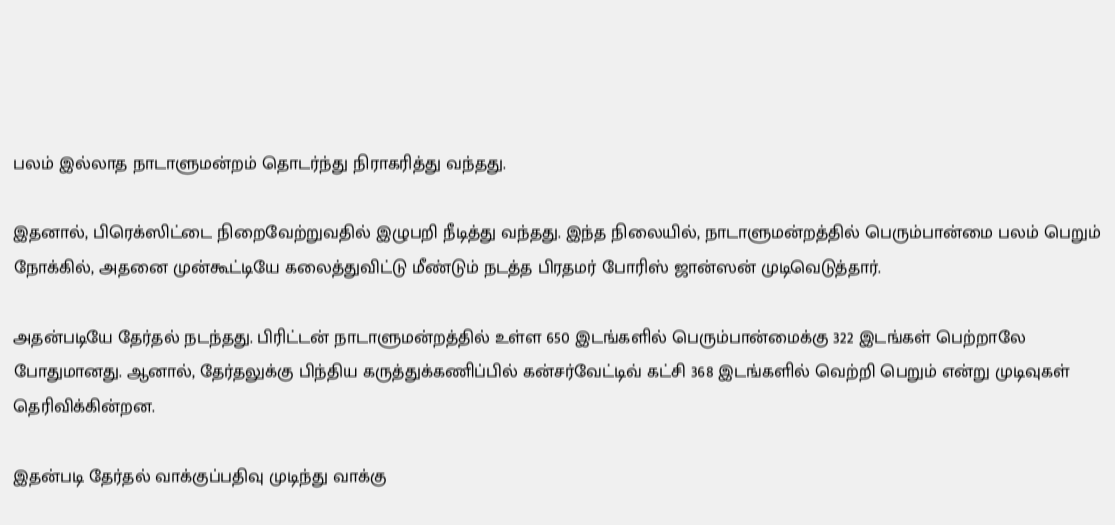பலம் இல்லாத நாடாளுமன்றம் தொடர்ந்து நிராகரித்து வந்தது.

இதனால், பிரெக்ஸிட்டை நிறைவேற்றுவதில் இழுபறி நீடித்து வந்தது. இந்த நிலையில், நாடாளுமன்றத்தில் பெரும்பான்மை பலம் பெறும் நோக்கில், அதனை முன்கூட்டியே கலைத்துவிட்டு மீண்டும் நடத்த பிரதமர் போரிஸ் ஜான்ஸன் முடிவெடுத்தார்.

அதன்படியே தேர்தல் நடந்தது. பிரிட்டன் நாடாளுமன்றத்தில் உள்ள 650 இடங்களில் பெரும்பான்மைக்கு 322 இடங்கள் பெற்றாலே போதுமானது. ஆனால், தேர்தலுக்கு பிந்திய கருத்துக்கணிப்பில் கன்சர்வேட்டிவ் கட்சி 368 இடங்களில் வெற்றி பெறும் என்று முடிவுகள் தெரிவிக்கின்றன.

இதன்படி தேர்தல் வாக்குப்பதிவு முடிந்து வாக்கு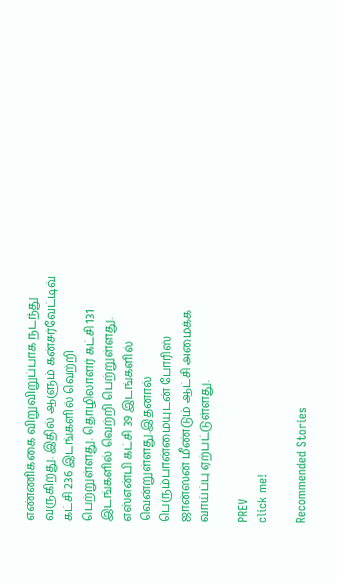எண்ணிக்கை விறுவிறுப்பாக நடந்து வருகிறது. இதில் ஆளும் கன்சர்வேட்டிவ் கட்சி 236 இடங்களில் வெற்றி பெற்றுள்ளது. தொழிலாளர் கட்சி 131 இடங்களில் வெற்றி பெற்றுள்ளது.  எஸ்என்பி கட்சி 39 இடங்களில் வென்றுள்ளது.இதனால் பெரும்பான்மையுடன் போரிஸ் ஜான்ஸன் மீண்டும் ஆட்சி அமைக்க வாய்ப்பு ஏற்பட்டுள்ளது.

PREV
click me!

Recommended Stories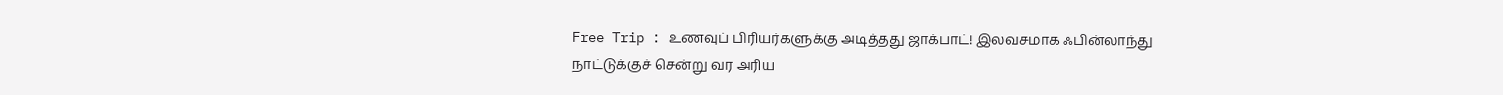Free Trip : உணவுப் பிரியர்களுக்கு அடித்தது ஜாக்பாட்! இலவசமாக ஃபின்லாந்து நாட்டுக்குச் சென்று வர அரிய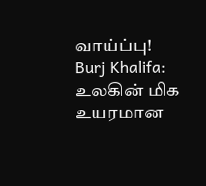வாய்ப்பு!
Burj Khalifa: உலகின் மிக உயரமான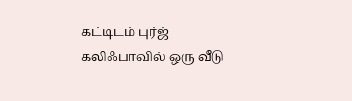கட்டிடம் புர்ஜ் கலிஃபாவில் ஒரு வீடு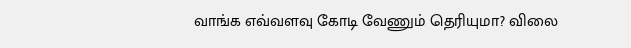வாங்க எவ்வளவு கோடி வேணும் தெரியுமா? விலை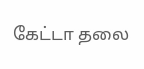கேட்டா தலை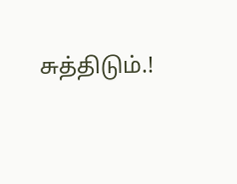சுத்திடும்.!